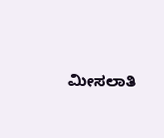ಮೀಸಲಾತಿ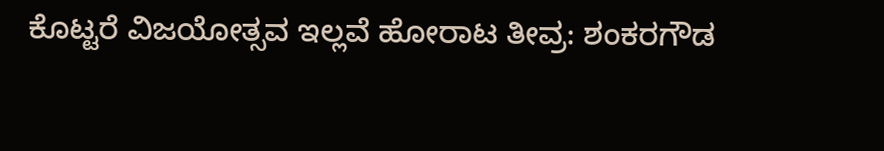ಕೊಟ್ಟರೆ ವಿಜಯೋತ್ಸವ ಇಲ್ಲವೆ ಹೋರಾಟ ತೀವ್ರ: ಶಂಕರಗೌಡ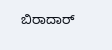ಬಿರಾದಾರ್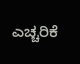ಎಚ್ಚರಿಕೆ